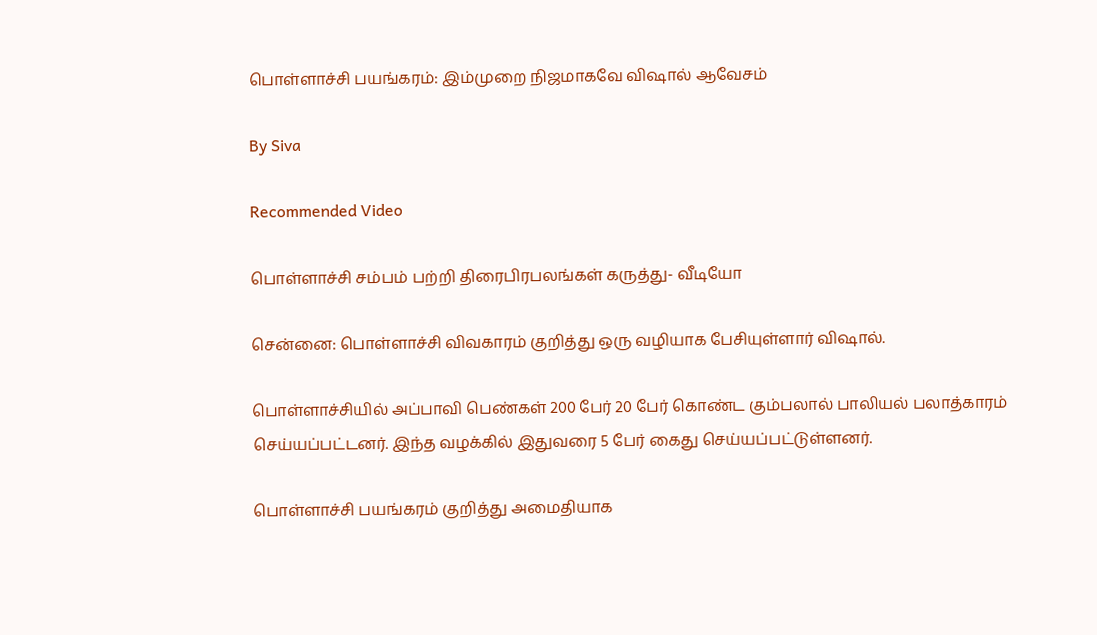பொள்ளாச்சி பயங்கரம்: இம்முறை நிஜமாகவே விஷால் ஆவேசம்

By Siva

Recommended Video

பொள்ளாச்சி சம்பம் பற்றி திரைபிரபலங்கள் கருத்து- வீடியோ

சென்னை: பொள்ளாச்சி விவகாரம் குறித்து ஒரு வழியாக பேசியுள்ளார் விஷால்.

பொள்ளாச்சியில் அப்பாவி பெண்கள் 200 பேர் 20 பேர் கொண்ட கும்பலால் பாலியல் பலாத்காரம் செய்யப்பட்டனர். இந்த வழக்கில் இதுவரை 5 பேர் கைது செய்யப்பட்டுள்ளனர்.

பொள்ளாச்சி பயங்கரம் குறித்து அமைதியாக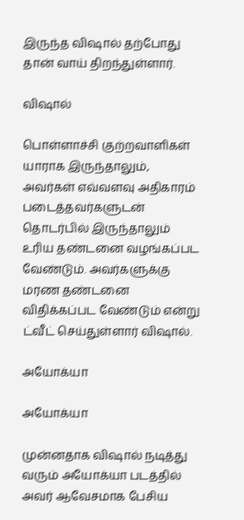இருந்த விஷால் தற்போது தான் வாய் திறந்துள்ளார்.

விஷால்

பொள்ளாச்சி குற்றவாளிகள் யாராக இருந்தாலும், அவர்கள் எவ்வளவு அதிகாரம் படைத்தவர்களுடன் தொடர்பில் இருந்தாலும் உரிய தண்டனை வழங்கப்பட வேண்டும். அவர்களுக்கு மரண தண்டனை விதிக்கப்பட வேண்டும் என்று ட்வீட் செய்துள்ளார் விஷால்.

அயோக்யா

அயோக்யா

முன்னதாக விஷால் நடித்து வரும் அயோக்யா படத்தில் அவர் ஆவேசமாக பேசிய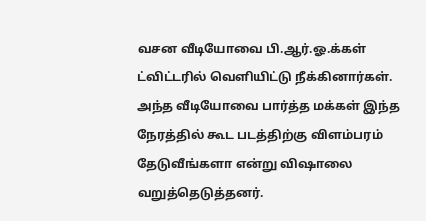வசன வீடியோவை பி.ஆர்.ஓ.க்கள் ட்விட்டரில் வெளியிட்டு நீக்கினார்கள். அந்த வீடியோவை பார்த்த மக்கள் இந்த நேரத்தில் கூட படத்திற்கு விளம்பரம் தேடுவீங்களா என்று விஷாலை வறுத்தெடுத்தனர்.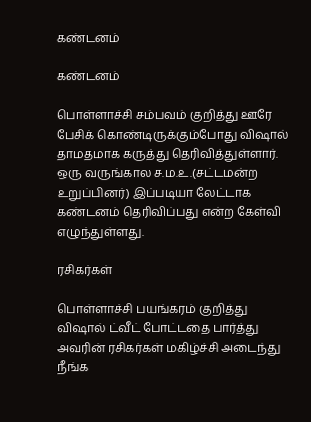கண்டனம்

கண்டனம்

பொள்ளாச்சி சம்பவம் குறித்து ஊரே பேசிக் கொண்டிருக்கும்போது விஷால் தாமதமாக கருத்து தெரிவித்துள்ளார். ஒரு வருங்கால ச.ம.உ.(சட்டமன்ற உறுப்பினர்) இப்படியா லேட்டாக கண்டனம் தெரிவிப்பது என்ற கேள்வி எழுந்துள்ளது.

ரசிகர்கள்

பொள்ளாச்சி பயங்கரம் குறித்து விஷால் ட்வீட் போட்டதை பார்த்து அவரின் ரசிகர்கள் மகிழ்ச்சி அடைந்து நீங்க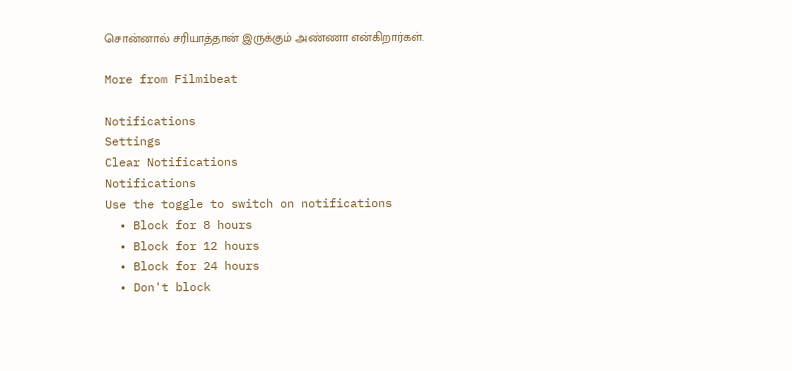சொன்னால் சரியாத்தான் இருக்கும் அண்ணா என்கிறார்கள்.

More from Filmibeat

Notifications
Settings
Clear Notifications
Notifications
Use the toggle to switch on notifications
  • Block for 8 hours
  • Block for 12 hours
  • Block for 24 hours
  • Don't block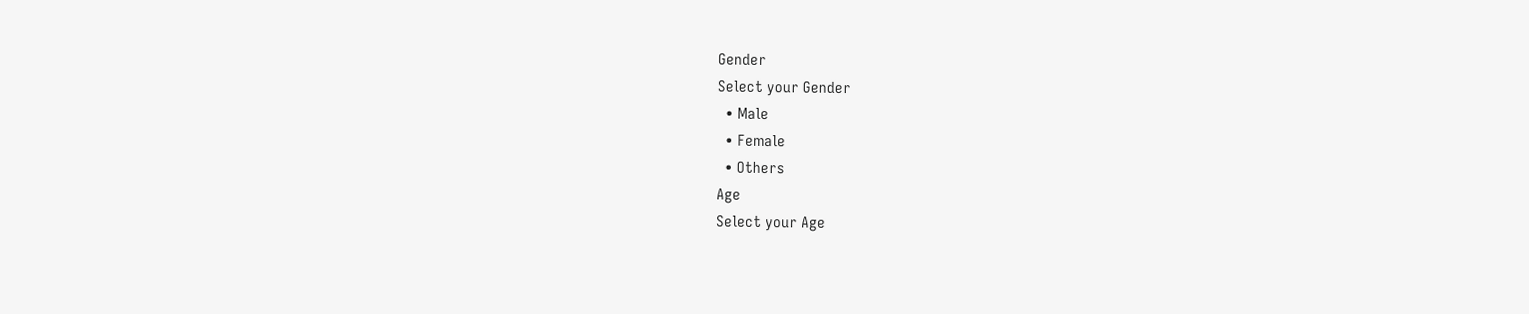Gender
Select your Gender
  • Male
  • Female
  • Others
Age
Select your Age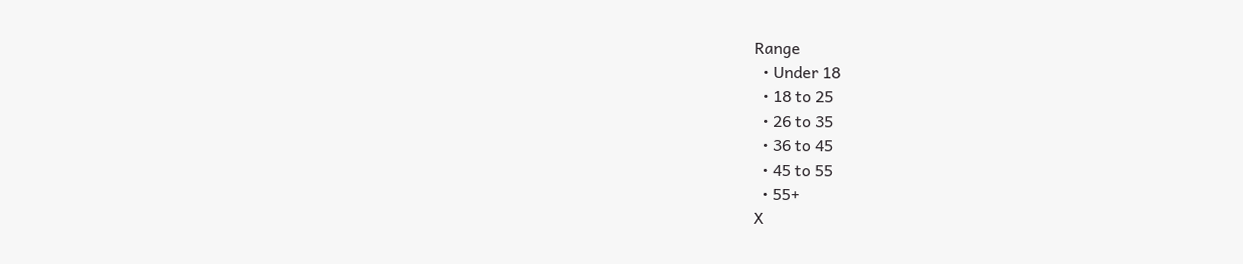Range
  • Under 18
  • 18 to 25
  • 26 to 35
  • 36 to 45
  • 45 to 55
  • 55+
X